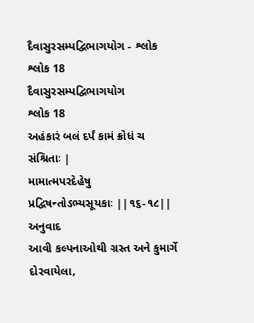દૈવાસુરસમ્પદ્વિભાગયોગ - શ્લોક શ્લોક 18
દૈવાસુરસમ્પદ્વિભાગયોગ
શ્લોક 18
અહંકારં બલં દર્પં કામં ક્રોધં ચ સંશ્રિતાઃ |
મામાત્મપરદેહેષુ પ્રદ્વિષન્તોઽભ્યસૂયકાઃ ||૧૬-૧૮||
અનુવાદ
આવી કલ્પનાઓથી ગ્રસ્ત અને કુમાર્ગે દોરવાયેલા,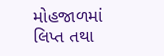મોહજાળમાં લિપ્ત તથા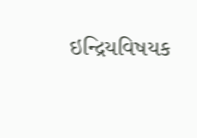ઇન્દ્રિયવિષયક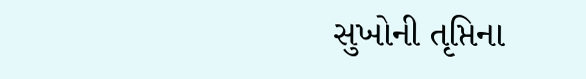સુખોની તૃપ્તિના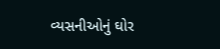વ્યસનીઓનું ઘોર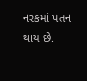નરકમાં પતન થાય છે.